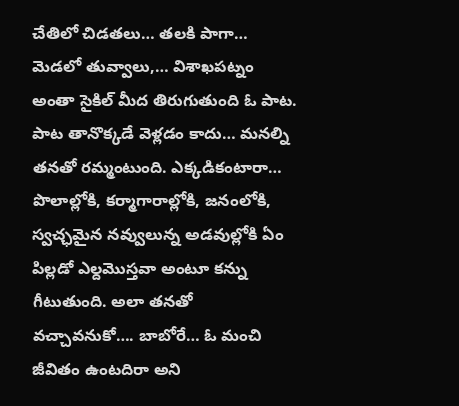చేతిలో చిడతలు… తలకి పాగా… మెడలో తువ్వాలు,… విశాఖపట్నం అంతా సైకిల్ మీద తిరుగుతుంది ఓ పాట.
పాట తానొక్కడే వెళ్లడం కాదు… మనల్ని తనతో రమ్మంటుంది. ఎక్కడికంటారా… పొలాల్లోకి, కర్మాగారాల్లోకి, జనంలోకి, స్వచ్ఛమైన నవ్వులున్న అడవుల్లోకి ఏం పిల్లడో ఎల్దమొస్తవా అంటూ కన్ను గీటుతుంది. అలా తనతో వచ్చావనుకో…. బాబోరే… ఓ మంచి జీవితం ఉంటదిరా అని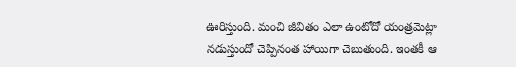ఊరిస్తుంది. మంచి జీవితం ఎలా ఉంటోదో యంత్రమెట్లా నడుస్తుందో చెప్పినంత హాయిగా చెబుతుంది. ఇంతకీ ఆ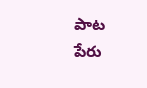పాట పేరు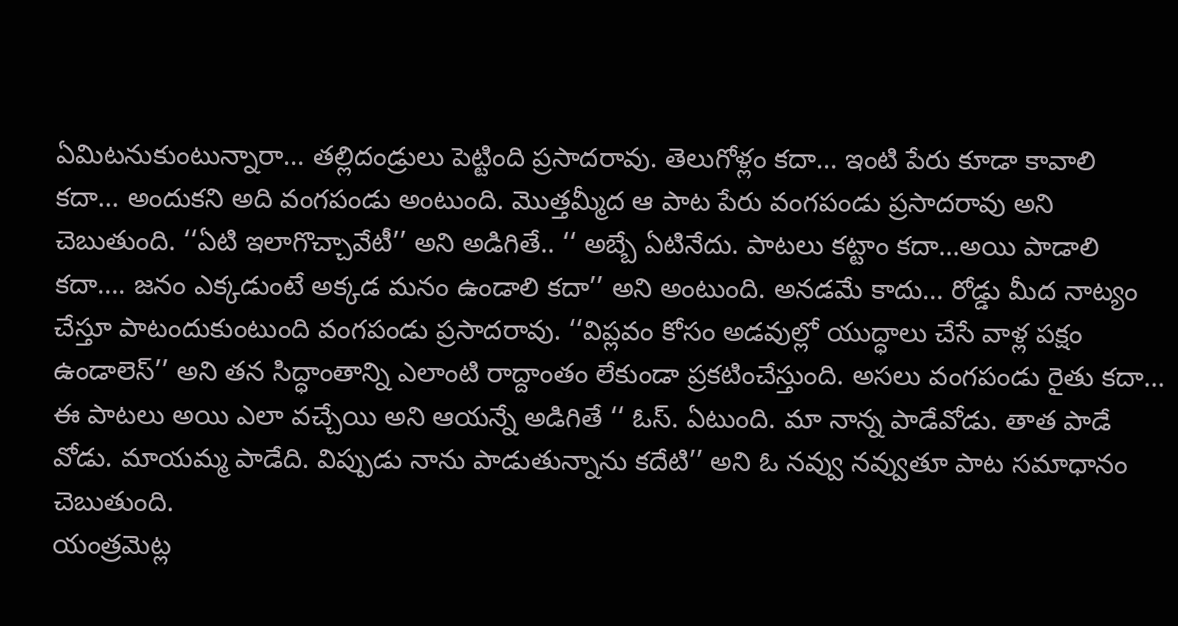ఏమిటనుకుంటున్నారా… తల్లిదండ్రులు పెట్టింది ప్రసాదరావు. తెలుగోళ్లం కదా… ఇంటి పేరు కూడా కావాలి కదా… అందుకని అది వంగపండు అంటుంది. మొత్తమ్మీద ఆ పాట పేరు వంగపండు ప్రసాదరావు అని చెబుతుంది. ‘‘ఏటి ఇలాగొచ్చావేటీ’’ అని అడిగితే.. ‘‘ అబ్బే ఏటినేదు. పాటలు కట్టాం కదా…అయి పాడాలి కదా…. జనం ఎక్కడుంటే అక్కడ మనం ఉండాలి కదా’’ అని అంటుంది. అనడమే కాదు… రోడ్డు మీద నాట్యం చేస్తూ పాటందుకుంటుంది వంగపండు ప్రసాదరావు. ‘‘విప్లవం కోసం అడవుల్లో యుద్ధాలు చేసే వాళ్ల పక్షం ఉండాలెస్’’ అని తన సిద్ధాంతాన్ని ఎలాంటి రాద్దాంతం లేకుండా ప్రకటించేస్తుంది. అసలు వంగపండు రైతు కదా… ఈ పాటలు అయి ఎలా వచ్చేయి అని ఆయన్నే అడిగితే ‘‘ ఓస్. ఏటుంది. మా నాన్న పాడేవోడు. తాత పాడే వోడు. మాయమ్మ పాడేది. విప్పుడు నాను పాడుతున్నాను కదేటి’’ అని ఓ నవ్వు నవ్వుతూ పాట సమాధానం చెబుతుంది.
యంత్రమెట్ల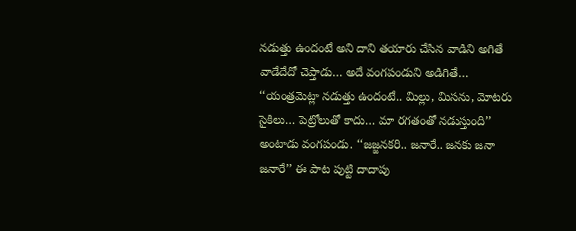నడుత్తు ఉందంటే అని దాని తయారు చేసిన వాడిని అగితే వాడేదేదో చెప్తాడు… అదే వంగపండుని అడిగితే… ‘‘యంత్రమెట్లా నడుత్తు ఉందంటే.. మిల్లు, మిసను, మోటరు సైకిలు… పెట్రోలుతో కాదు… మా రగతంతో నడుస్తుంది’’ అంటాడు వంగపండు. ‘‘జజ్జనకరి.. జనారే.. జనకు జనా జనారే’’ ఈ పాట పుట్టి దాదాపు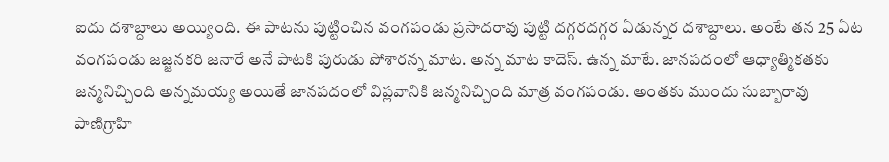ఐదు దశాబ్దాలు అయ్యింది. ఈ పాటను పుట్టించిన వంగపండు ప్రసాదరావు పుట్టి దగ్గరదగ్గర ఏడున్నర దశాబ్దాలు. అంటే తన 25 ఏట వంగపండు జజ్జనకరి జనారే అనే పాటకి పురుడు పోశారన్న మాట. అన్న మాట కాదెస్. ఉన్న మాటే. జానపదంలో ఆధ్యాత్మికతకు జన్మనిచ్చింది అన్నమయ్య అయితే జానపదంలో విప్లవానికి జన్మనిచ్చింది మాత్ర వంగపండు. అంతకు ముందు సుబ్బారావు పాణిగ్రాహి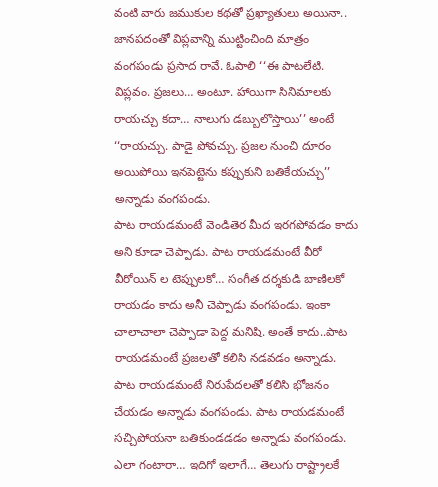వంటి వారు జముకుల కథతో ప్రఖ్యాతులు అయినా.. జానపదంతో విప్లవాన్ని ముట్టించింది మాత్రం వంగపండు ప్రసాద రావే. ఓపాలి ‘‘ఈ పాటలేటి. విప్లవం. ప్రజలు… అంటూ. హాయిగా సినిమాలకు రాయచ్చు కదా… నాలుగు డబ్బులొస్తాయి’’ అంటే ‘‘రాయచ్చు. పాడై పోవచ్చు. ప్రజల నుంచి దూరం అయిపోయి ఇనపెట్టెను కప్పుకుని బతికేయచ్చు’’ అన్నాడు వంగపండు.
పాట రాయడమంటే వెండితెర మీద ఇరగపోవడం కాదు అని కూడా చెప్పాడు. పాట రాయడమంటే వీరో వీరోయిన్ ల టెప్పులకో… సంగీత దర్శకుడి బాణిలకో రాయడం కాదు అనీ చెప్పాడు వంగపండు. ఇంకా చాలాచాలా చెప్పాడా పెద్ద మనిషి. అంతే కాదు..పాట రాయడమంటే ప్రజలతో కలిసి నడవడం అన్నాడు. పాట రాయడమంటే నిరుపేదలతో కలిసి భోజనం చేయడం అన్నాడు వంగపండు. పాట రాయడమంటే సచ్చిపోయనా బతికుండడడం అన్నాడు వంగపండు. ఎలా గంటారా… ఇదిగో ఇలాగే… తెలుగు రాష్ట్రాలకే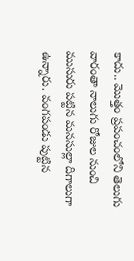కాదు.. మొత్తం ప్రపంచంలోని తెలుగు వారంతా నాలుగు రోజుల నుంచి ముసురు పట్టిన మనసుల్లా దిగాలుగా ఉన్నారు. వంగపండు పుట్టిన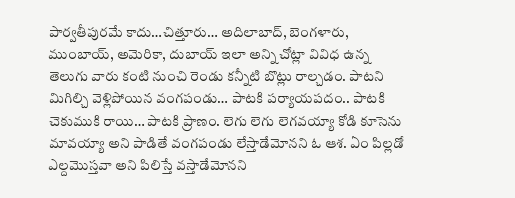పార్వతీపురమే కాదు…చిత్తూరు… అదిలాబాద్, బెంగళారు, ముంబాయ్, అమెరికా, దుబాయ్ ఇలా అన్ని చోట్లా వివిధ ఉన్న తెలుగు వారు కంటి నుంచి రెండు కన్నీటి బొట్లు రాల్చడం. పాటని మిగిల్చి వెళ్లిపోయిన వంగపండు… పాటకి పర్యాయపదం.. పాటకి చెకుముకి రాయి… పాటకి ప్రాణం. లెగు లెగు లెగవయ్యా కోడి కూసెను మావయ్యా అని పాడితే వంగపండు లేస్తాడేమోనని ఓ ఆశ. ఏం పిల్లడో ఎల్దమొస్తవా అని పిలిస్తే వస్తాడేమోనని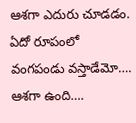ఆశగా ఎదురు చూడడం. ఏదో రూపంలో వంగపండు వస్తాడేమో…. ఆశగా ఉంది….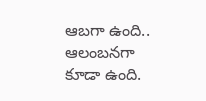ఆబగా ఉంది.. ఆలంబనగా కూడా ఉంది.